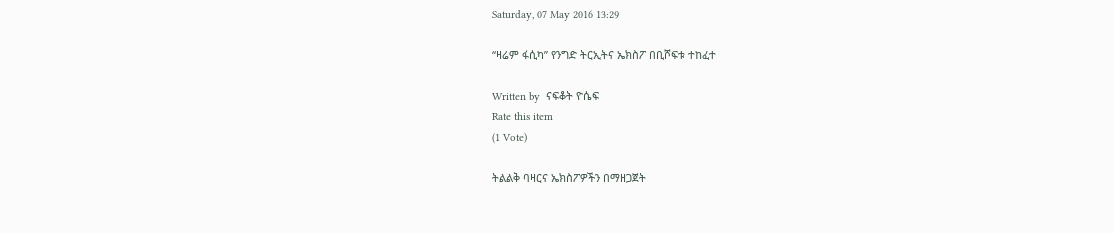Saturday, 07 May 2016 13:29

“ዛሬም ፋሲካ” የንግድ ትርኢትና ኤክስፖ በቢሾፍቱ ተከፈተ

Written by  ናፍቆት ዮሴፍ
Rate this item
(1 Vote)

ትልልቅ ባዛርና ኤክስፖዎችን በማዘጋጀት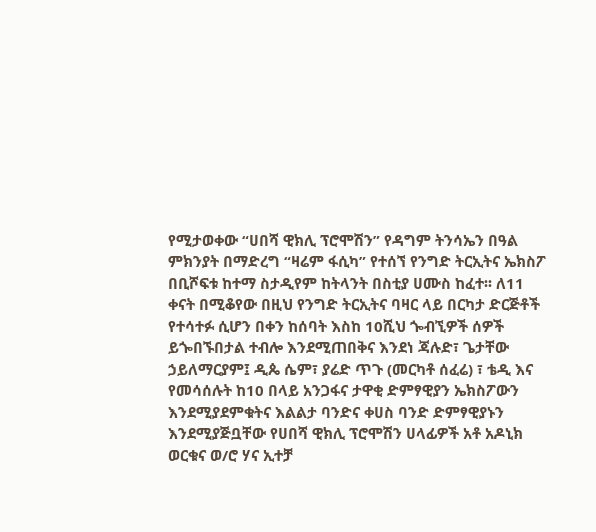የሚታወቀው “ሀበሻ ዊክሊ ፕሮሞሽን” የዳግም ትንሳኤን በዓል ምክንያት በማድረግ “ዛሬም ፋሲካ” የተሰኘ የንግድ ትርኢትና ኤክስፖ በቢሾፍቱ ከተማ ስታዲየም ከትላንት በስቲያ ሀሙስ ከፈተ፡፡ ለ11 ቀናት በሚቆየው በዚህ የንግድ ትርኢትና ባዛር ላይ በርካታ ድርጅቶች የተሳተፉ ሲሆን በቀን ከሰባት እስከ 10ሺህ ጐብኚዎች ሰዎች ይጐበኙበታል ተብሎ እንደሚጠበቅና እንደነ ጃሉድ፣ ጌታቸው ኃይለማርያም፤ ዲጴ ሴም፣ ያሬድ ጥጉ (መርካቶ ሰፈሬ) ፣ ቴዲ እና የመሳሰሉት ከ10 በላይ አንጋፋና ታዋቂ ድምፃዊያን ኤክስፖውን እንደሚያደምቁትና እልልታ ባንድና ቀሀስ ባንድ ድምፃዊያኑን እንደሚያጅቧቸው የሀበሻ ዊክሊ ፕሮሞሽን ሀላፊዎች አቶ አዶኒክ ወርቁና ወ/ሮ ሃና ኢተቻ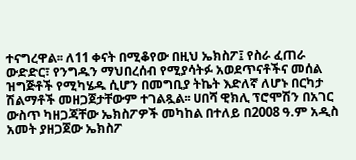ተናግረዋል፡፡ ለ11 ቀናት በሚቆየው በዚህ ኤክስፖ፤ የስራ ፈጠራ ውድድር፣ የንግዱን ማህበረሰብ የሚያሳትፉ አወደጥናቶችና መሰል ዝግጅቶች የሚካሄዱ ሲሆን በመግቢያ ትኬት እድለኛ ለሆኑ በርካታ ሽልማቶች መዘጋጀታቸውም ተገልጿል፡፡ ሀበሻ ዊክሊ ፕሮሞሽን በአገር ውስጥ ካዘጋጃቸው ኤክስፖዎች መካከል በተለይ በ2008 ዓ.ም አዲስ አመት ያዘጋጀው ኤክስፖ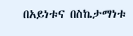በአይነቱና በስኬታማነቱ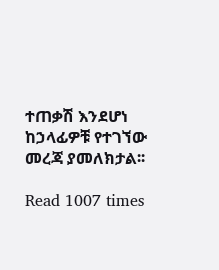ተጠቃሽ እንደሆነ ከኃላፊዎቹ የተገኘው መረጃ ያመለክታል፡፡

Read 1007 times